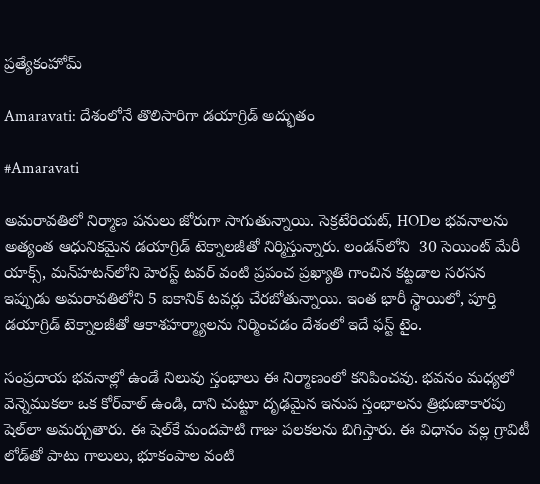ప్రత్యేకంహోమ్

Amaravati: దేశంలోనే తొలిసారిగా డయాగ్రిడ్ అద్భుతం

#Amaravati

అమరావతిలో నిర్మాణ పనులు జోరుగా సాగుతున్నాయి. సెక్రటేరియట్, HODల భవనాలను అత్యంత ఆధునికమైన డయాగ్రిడ్ టెక్నాలజీతో నిర్మిస్తున్నారు. లండన్‌లోని  30 సెయింట్‌ మేరీ యాక్స్‌, మన్‌హటన్‌లోని హెరస్ట్‌ టవర్ వంటి ప్రపంచ ప్రఖ్యాతి గాంచిన కట్టడాల సరసన ఇప్పుడు అమరావతిలోని 5 ఐకానిక్ టవర్లు చేరబోతున్నాయి. ఇంత భారీ స్థాయిలో, పూర్తి డయాగ్రిడ్ టెక్నాలజీతో ఆకాశహర్మ్యాలను నిర్మించడం దేశంలో ఇదే ఫస్ట్ టైం.

సంప్రదాయ భవనాల్లో ఉండే నిలువు స్తంభాలు ఈ నిర్మాణంలో కనిపించవు. భవనం మధ్యలో వెన్నెముకలా ఒక కోర్‌వాల్ ఉండి, దాని చుట్టూ దృఢమైన ఇనుప స్తంభాలను త్రిభుజాకారపు షెల్‌లా అమర్చుతారు. ఈ షెల్‌కే మందపాటి గాజు పలకలను బిగిస్తారు. ఈ విధానం వల్ల గ్రావిటీ లోడ్‌తో పాటు గాలులు, భూకంపాల వంటి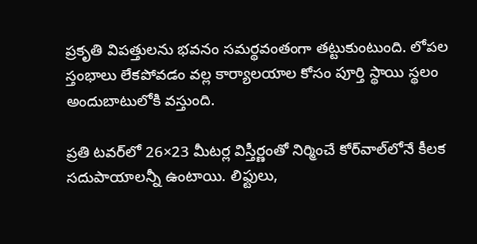ప్రకృతి విపత్తులను భవనం సమర్థవంతంగా తట్టుకుంటుంది. లోపల స్తంభాలు లేకపోవడం వల్ల కార్యాలయాల కోసం పూర్తి స్థాయి స్థలం అందుబాటులోకి వస్తుంది.

ప్రతి టవర్‌లో 26×23 మీటర్ల విస్తీర్ణంతో నిర్మించే కోర్‌వాల్‌లోనే కీలక సదుపాయాలన్నీ ఉంటాయి. లిఫ్టులు,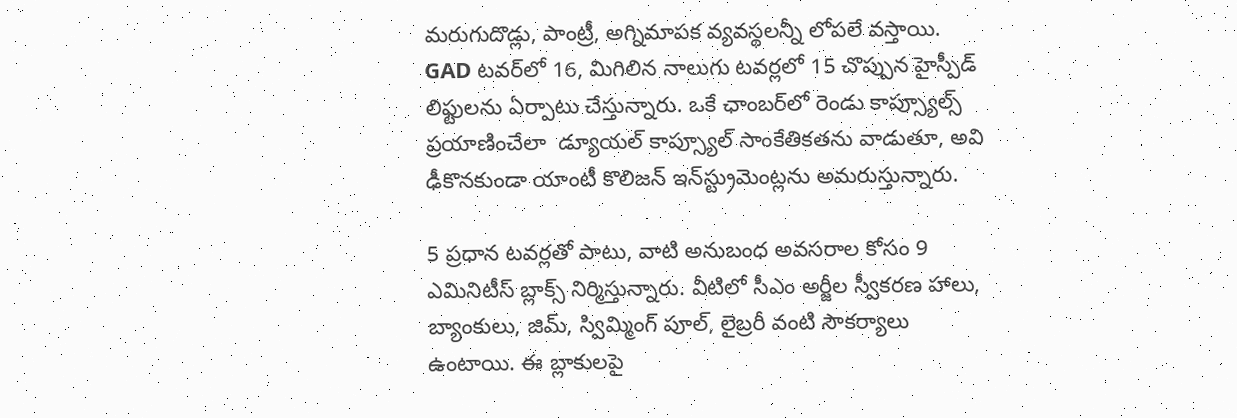మరుగుదొడ్లు, పాంట్రీ, అగ్నిమాపక వ్యవస్థలన్నీ లోపలే వస్తాయి. GAD టవర్‌లో 16, మిగిలిన నాలుగు టవర్లలో 15 చొప్పున హైస్పీడ్ లిఫ్టులను ఏర్పాటు చేస్తున్నారు. ఒకే ఛాంబర్‌లో రెండు కాప్స్యూల్స్ ప్రయాణించేలా  డ్యూయల్ కాప్స్యూల్ సాంకేతికతను వాడుతూ, అవి ఢీకొనకుండా యాంటీ కొలిజన్ ఇన్‌స్ట్రుమెంట్లను అమరుస్తున్నారు.

5 ప్రధాన టవర్లతో పాటు, వాటి అనుబంధ అవసరాల కోసం 9  ఎమినిటీస్ బ్లాక్స్ నిర్మిస్తున్నారు. వీటిలో సీఎం అర్జీల స్వీకరణ హాలు, బ్యాంకులు, జిమ్, స్విమ్మింగ్ పూల్, లైబ్రరీ వంటి సౌకర్యాలు ఉంటాయి. ఈ బ్లాకులపై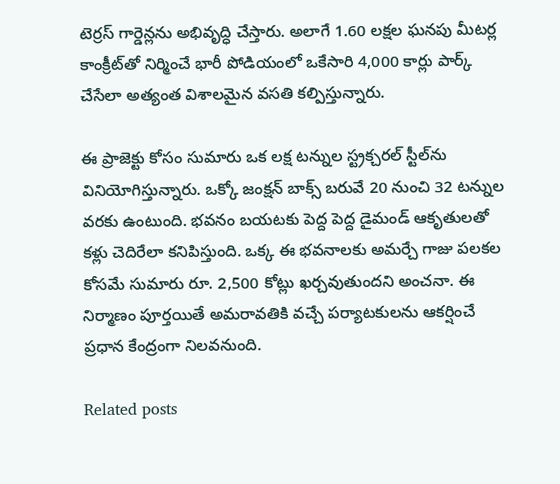టెర్రస్ గార్డెన్లను అభివృద్ధి చేస్తారు. అలాగే 1.60 లక్షల ఘనపు మీటర్ల కాంక్రీట్‌తో నిర్మించే భారీ పోడియంలో ఒకేసారి 4,000 కార్లు పార్క్ చేసేలా అత్యంత విశాలమైన వసతి కల్పిస్తున్నారు.

ఈ ప్రాజెక్టు కోసం సుమారు ఒక లక్ష టన్నుల స్ట్రక్చరల్ స్టీల్‌ను వినియోగిస్తున్నారు. ఒక్కో జంక్షన్ బాక్స్ బరువే 20 నుంచి 32 టన్నుల వరకు ఉంటుంది. భవనం బయటకు పెద్ద పెద్ద డైమండ్ ఆకృతులతో కళ్లు చెదిరేలా కనిపిస్తుంది. ఒక్క ఈ భవనాలకు అమర్చే గాజు పలకల కోసమే సుమారు రూ. 2,500 కోట్లు ఖర్చవుతుందని అంచనా. ఈ నిర్మాణం పూర్తయితే అమరావతికి వచ్చే పర్యాటకులను ఆకర్షించే ప్రధాన కేంద్రంగా నిలవనుంది.

Related posts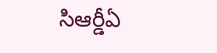సిఆర్డీఏ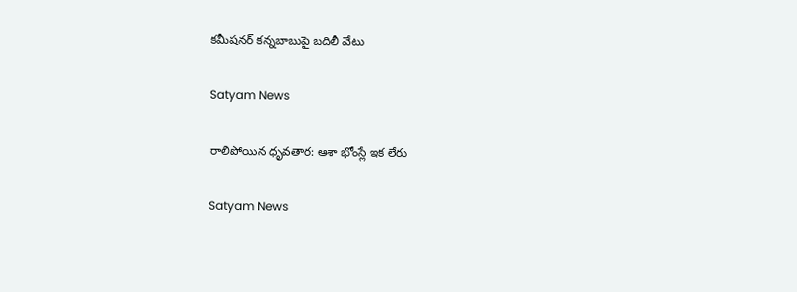క‌మీష‌న‌ర్ క‌న్న‌బాబుపై బదిలీ వేటు

Satyam News

రాలిపోయిన ధృవతార: ఆశా భోంస్లే ఇక లేరు

Satyam News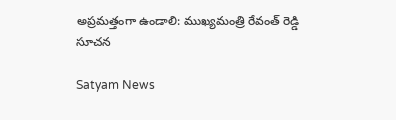అప్ర‌మ‌త్తంగా ఉండాలి: ముఖ్య‌మంత్రి రేవంత్ రెడ్డి సూచ‌న‌

Satyam News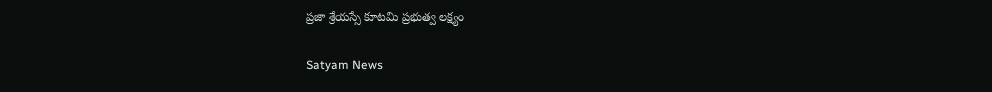ప్రజా శ్రేయస్సే కూటమి ప్రభుత్వ లక్ష్యం

Satyam News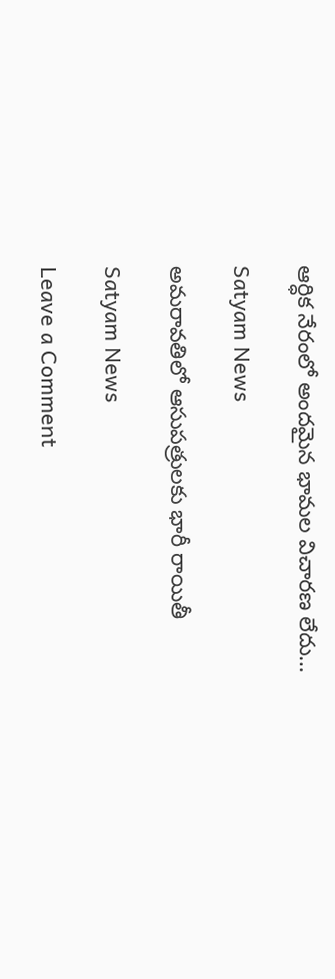ఆర్ధిక నేరంలో అందమైన భామల విచారణ లేదు…

Satyam News

అమరావతిలో ఆసుపత్రులకు భారీ రాయితీ

Satyam News

Leave a Comment